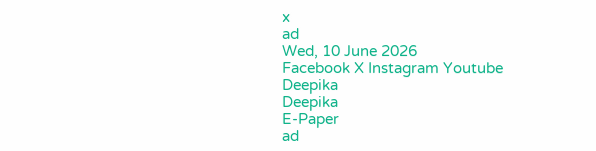x
ad
Wed, 10 June 2026
Facebook X Instagram Youtube
Deepika
Deepika
E-Paper
ad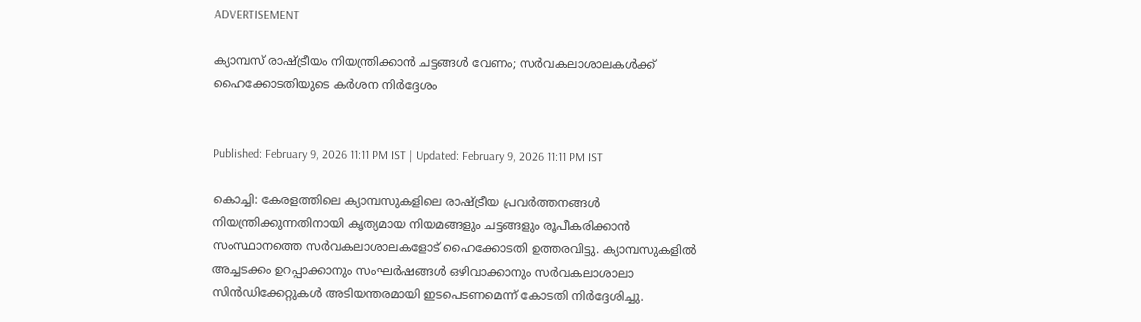ADVERTISEMENT

ക്യാമ്പസ് രാഷ്ട്രീയം നിയന്ത്രിക്കാൻ ചട്ടങ്ങൾ വേണം; സർവകലാശാലകൾക്ക് ഹൈക്കോടതിയുടെ കർശന നിർദ്ദേശം


Published: February 9, 2026 11:11 PM IST | Updated: February 9, 2026 11:11 PM IST

കൊച്ചി: കേരളത്തിലെ ക്യാമ്പസുകളിലെ രാഷ്ട്രീയ പ്രവർത്തനങ്ങൾ നിയന്ത്രിക്കുന്നതിനായി കൃത്യമായ നിയമങ്ങളും ചട്ടങ്ങളും രൂപീകരിക്കാൻ സംസ്ഥാനത്തെ സർവകലാശാലകളോട് ഹൈക്കോടതി ഉത്തരവിട്ടു. ക്യാമ്പസുകളിൽ അച്ചടക്കം ഉറപ്പാക്കാനും സംഘർഷങ്ങൾ ഒഴിവാക്കാനും സർവകലാശാലാ സിൻഡിക്കേറ്റുകൾ അടിയന്തരമായി ഇടപെടണമെന്ന് കോടതി നിർദ്ദേശിച്ചു.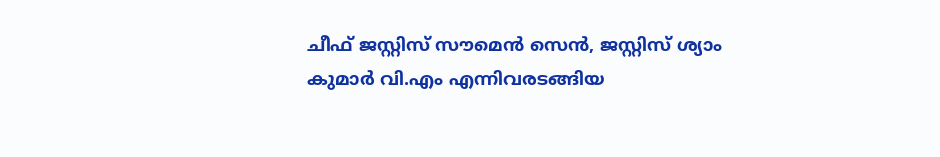ചീഫ് ജസ്റ്റിസ് സൗമെൻ സെൻ, ജസ്റ്റിസ് ശ്യാം കുമാർ വി.എം എന്നിവരടങ്ങിയ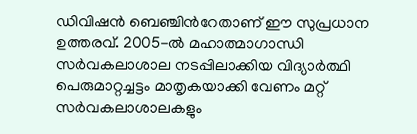ഡിവിഷൻ ബെഞ്ചിന്‍റേതാണ് ഈ സുപ്രധാന ഉത്തരവ്. 2005-ൽ മഹാത്മാഗാന്ധി സർവകലാശാല നടപ്പിലാക്കിയ വിദ്യാർത്ഥി പെരുമാറ്റച്ചട്ടം മാതൃകയാക്കി വേണം മറ്റ് സർവകലാശാലകളും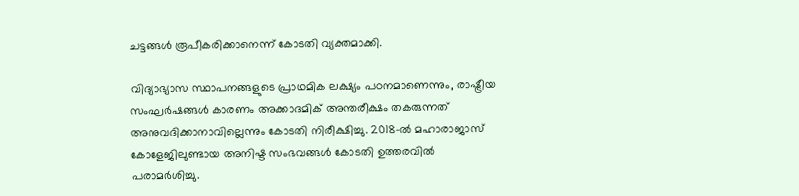ചട്ടങ്ങൾ രൂപീകരിക്കാനെന്ന് കോടതി വ്യക്തമാക്കി.

വിദ്യാഭ്യാസ സ്ഥാപനങ്ങളുടെ പ്രാഥമിക ലക്ഷ്യം പഠനമാണെന്നും, രാഷ്ട്രീയ സംഘർഷങ്ങൾ കാരണം അക്കാദമിക് അന്തരീക്ഷം തകരുന്നത് അനുവദിക്കാനാവില്ലെന്നും കോടതി നിരീക്ഷിച്ചു. 2018-ൽ മഹാരാജാസ് കോളേജിലുണ്ടായ അനിഷ്ട സംഭവങ്ങൾ കോടതി ഉത്തരവിൽ പരാമർശിച്ചു.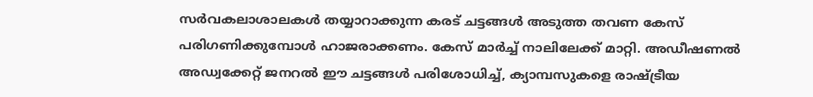സർവകലാശാലകൾ തയ്യാറാക്കുന്ന കരട് ചട്ടങ്ങൾ അടുത്ത തവണ കേസ് പരിഗണിക്കുമ്പോൾ ഹാജരാക്കണം. കേസ് മാർച്ച് നാലിലേക്ക് മാറ്റി. അഡീഷണൽ അഡ്വക്കേറ്റ് ജനറൽ ഈ ചട്ടങ്ങൾ പരിശോധിച്ച്, ക്യാമ്പസുകളെ രാഷ്ട്രീയ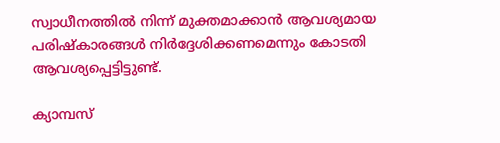സ്വാധീനത്തിൽ നിന്ന് മുക്തമാക്കാൻ ആവശ്യമായ പരിഷ്കാരങ്ങൾ നിർദ്ദേശിക്കണമെന്നും കോടതി ആവശ്യപ്പെട്ടിട്ടുണ്ട്.

ക്യാമ്പസ്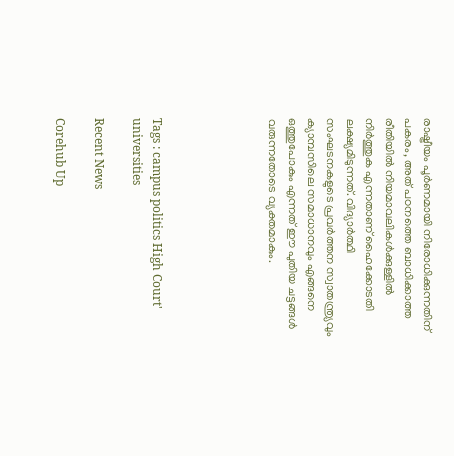രാഷ്ട്രീയം പൂർണമായി നിരോധിക്കുന്നതിന് പകരം, അത് പഠനത്തെ ബാധിക്കാത്ത രീതിയിൽ നിയമാവലികൾക്കുള്ളിൽ നിർത്തുക എന്നതാണ് ഹൈക്കോടതി ലക്ഷ്യമിടുന്നത്. വിദ്യാർത്ഥി സംഘടനകളുടെ പ്രവർത്തന സ്വാതന്ത്ര്യവും ക്യാമ്പസിലെ സമാധാനവും എങ്ങനെ ഒത്തുപോകും എന്നത് ഈ പുതിയ ചട്ടങ്ങൾ വരുന്നതോടെ വ്യക്തമാകും.





Tags : campus politics High Court' universities

Recent News

Corehub Up